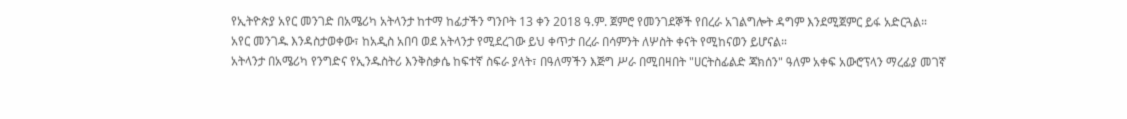የኢትዮጵያ አየር መንገድ በአሜሪካ አትላንታ ከተማ ከፊታችን ግንቦት 13 ቀን 2018 ዓ.ም. ጀምሮ የመንገደኞች የበረራ አገልግሎት ዳግም እንደሚጀምር ይፋ አድርጓል።
አየር መንገዱ እንዳስታወቀው፣ ከአዲስ አበባ ወደ አትላንታ የሚደረገው ይህ ቀጥታ በረራ በሳምንት ለሦስት ቀናት የሚከናወን ይሆናል።
አትላንታ በአሜሪካ የንግድና የኢንዱስትሪ እንቅስቃሴ ከፍተኛ ስፍራ ያላት፣ በዓለማችን እጅግ ሥራ በሚበዛበት "ሀርትስፊልድ ጃክሰን" ዓለም አቀፍ አውሮፕላን ማረፊያ መገኛ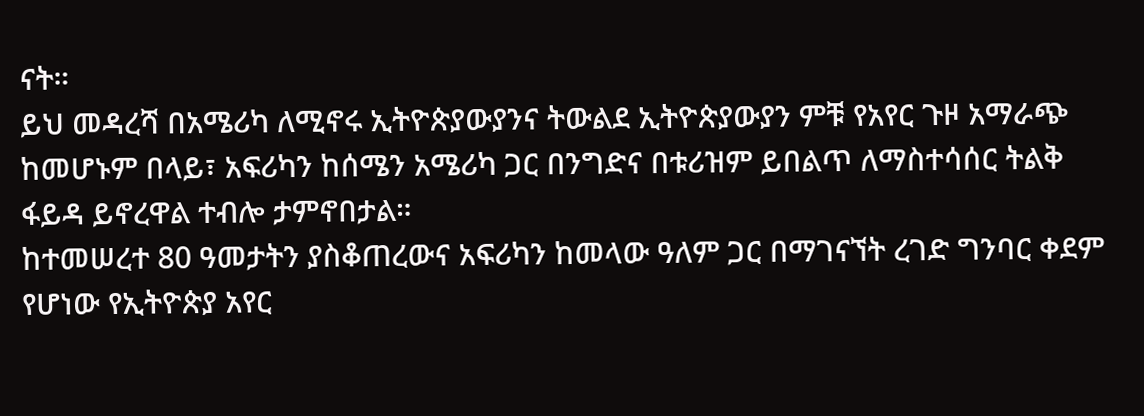ናት።
ይህ መዳረሻ በአሜሪካ ለሚኖሩ ኢትዮጵያውያንና ትውልደ ኢትዮጵያውያን ምቹ የአየር ጉዞ አማራጭ ከመሆኑም በላይ፣ አፍሪካን ከሰሜን አሜሪካ ጋር በንግድና በቱሪዝም ይበልጥ ለማስተሳሰር ትልቅ ፋይዳ ይኖረዋል ተብሎ ታምኖበታል።
ከተመሠረተ 80 ዓመታትን ያስቆጠረውና አፍሪካን ከመላው ዓለም ጋር በማገናኘት ረገድ ግንባር ቀደም የሆነው የኢትዮጵያ አየር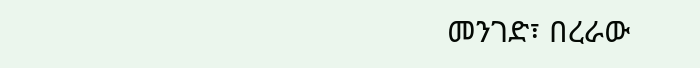መንገድ፣ በረራው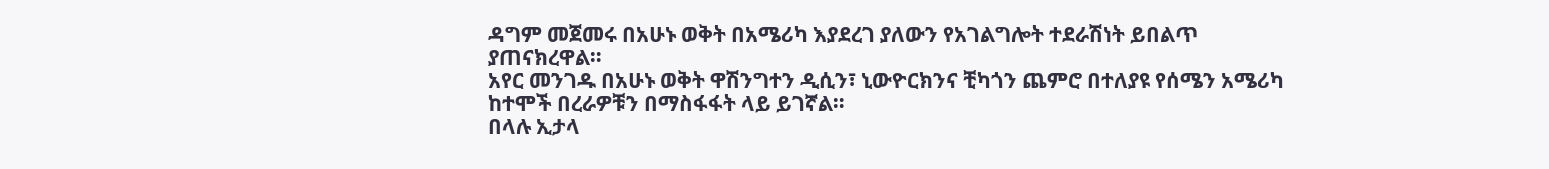ዳግም መጀመሩ በአሁኑ ወቅት በአሜሪካ እያደረገ ያለውን የአገልግሎት ተደራሽነት ይበልጥ ያጠናክረዋል።
አየር መንገዱ በአሁኑ ወቅት ዋሽንግተን ዲሲን፣ ኒውዮርክንና ቺካጎን ጨምሮ በተለያዩ የሰሜን አሜሪካ ከተሞች በረራዎቹን በማስፋፋት ላይ ይገኛል።
በላሉ ኢታላ